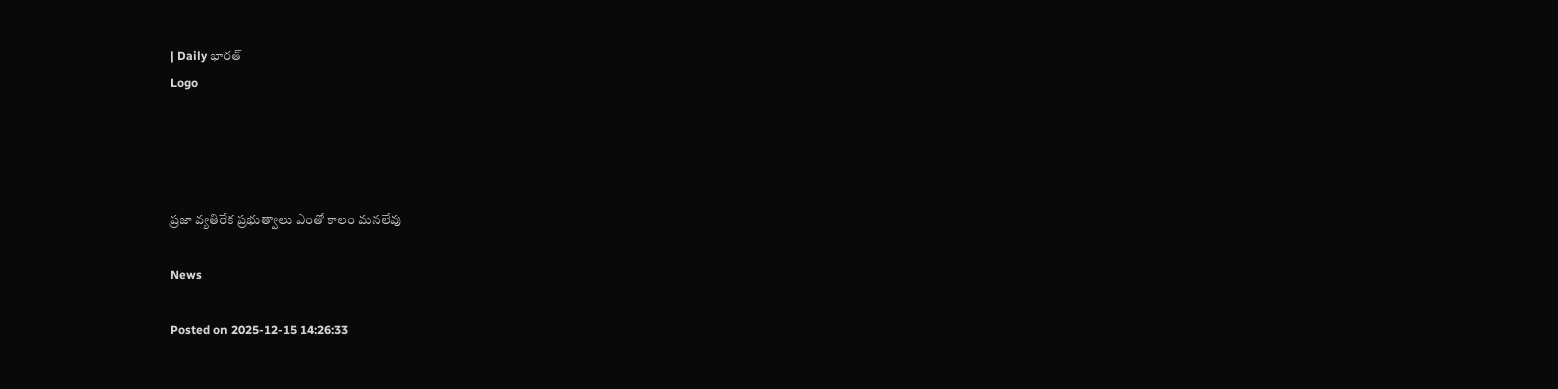| Daily భారత్
Logo




ప్రజా వ్యతిరేక ప్రభుత్వాలు ఎంతో కాలం మనలేవు

News

Posted on 2025-12-15 14:26:33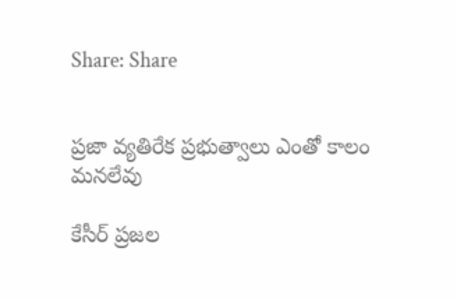Share: Share


ప్రజా వ్యతిరేక ప్రభుత్వాలు ఎంతో కాలం మనలేవు

కేసీర్ ప్రజల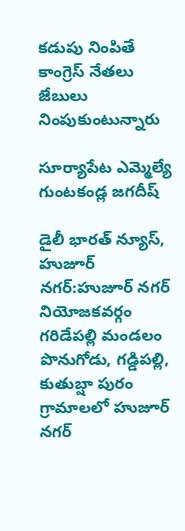కడుపు నింపితే కాంగ్రెస్ నేతలు జేబులు నింపుకుంటున్నారు

సూర్యాపేట ఎమ్మెల్యే గుంటకండ్ల జగదీష్

డైలీ భారత్ న్యూస్, హుజూర్ నగర్:హుజూర్ నగర్ నియోజకవర్గం గరిడేపల్లి మండలం పొనుగోడు, గడ్డిపల్లి, కుతుబ్షా పురం గ్రామాలలో హుజూర్ నగర్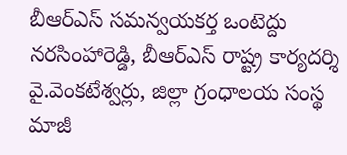బీఆర్ఎస్ సమన్వయకర్త ఒంటెద్దు నరసింహారెడ్డి, బీఆర్ఎస్ రాష్ట్ర కార్యదర్శి వై.వెంకటేశ్వర్లు, జిల్లా గ్రంధాలయ సంస్థ మాజీ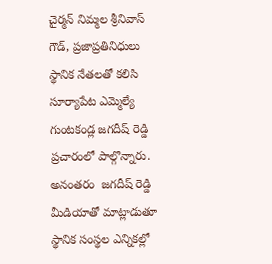చైర్మన్ నిమ్మల శ్రీనివాస్ గౌడ్, ప్రజాప్రతినిధులు స్థానిక నేతలతో కలిసి సూర్యాపేట ఎమ్మెల్యే గుంటకండ్ల జగదీష్ రెడ్డి ప్రచారంలో పాల్గొన్నారు. అనంతరం  జగదీష్ రెడ్డి మీడియాతో మాట్లాడుతూ స్థానిక సంస్థల ఎన్నికల్లో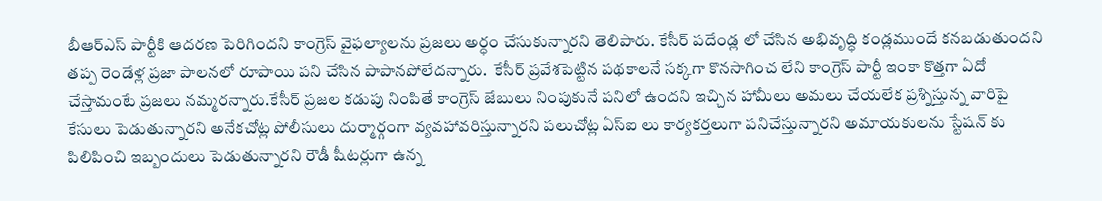బీఆర్ఎస్ పార్టీకి ఆదరణ పెరిగిందని కాంగ్రెస్ వైఫల్యాలను ప్రజలు అర్ధం చేసుకున్నారని తెలిపారు. కేసీర్ పదేండ్ల లో చేసిన అభివృద్ధి కండ్లముందే కనబడుతుందని తప్ప రెండేళ్ల ప్రజా పాలనలో రూపాయి పని చేసిన పాపానపోలేదన్నారు.  కేసీర్ ప్రవేశపెట్టిన పథకాలనే సక్కగా కొనసాగించ లేని కాంగ్రెస్ పార్టీ ఇంకా కొత్తగా ఏదో చేస్తామంటే ప్రజలు నమ్మరన్నారు.కేసీర్ ప్రజల కడుపు నింపితే కాంగ్రెస్ జేబులు నింపుకునే పనిలో ఉందని ఇచ్చిన హామీలు అమలు చేయలేక ప్రశ్నిస్తున్న వారిపై కేసులు పెడుతున్నారని అనేకచోట్ల పోలీసులు దుర్మార్గంగా వ్యవహావరిస్తున్నారని పలుచోట్ల ఏస్ఐ లు కార్యకర్తలుగా పనిచేస్తున్నారని అమాయకులను స్టేషన్ కు పిలిపించి ఇబ్బందులు పెడుతున్నారని రౌడీ షీటర్లుగా ఉన్న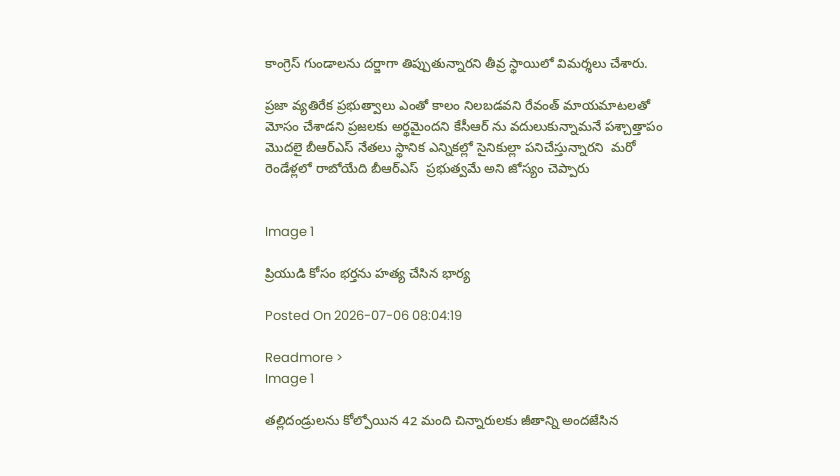కాంగ్రెస్ గుండాలను దర్జాగా తిప్పుతున్నారని తీవ్ర స్థాయిలో విమర్శలు చేశారు.

ప్రజా వ్యతిరేక ప్రభుత్వాలు ఎంతో కాలం నిలబడవని రేవంత్ మాయమాటలతో మోసం చేశాడని ప్రజలకు అర్థమైందని కేసీఆర్ ను వదులుకున్నామనే పశ్చాత్తాపం మొదలై బీఆర్ఎస్ నేతలు స్థానిక ఎన్నికల్లో సైనికుల్లా పనిచేస్తున్నారని  మరో రెండేళ్లలో రాబోయేది బీఆర్ఎస్  ప్రభుత్వమే అని జోస్యం చెప్పారు


Image 1

ప్రియుడి కోసం భర్తను హత్య చేసిన భార్య

Posted On 2026-07-06 08:04:19

Readmore >
Image 1

తల్లిదండ్రులను కోల్పోయిన 42 మంది చిన్నారులకు జీతాన్ని అందజేసిన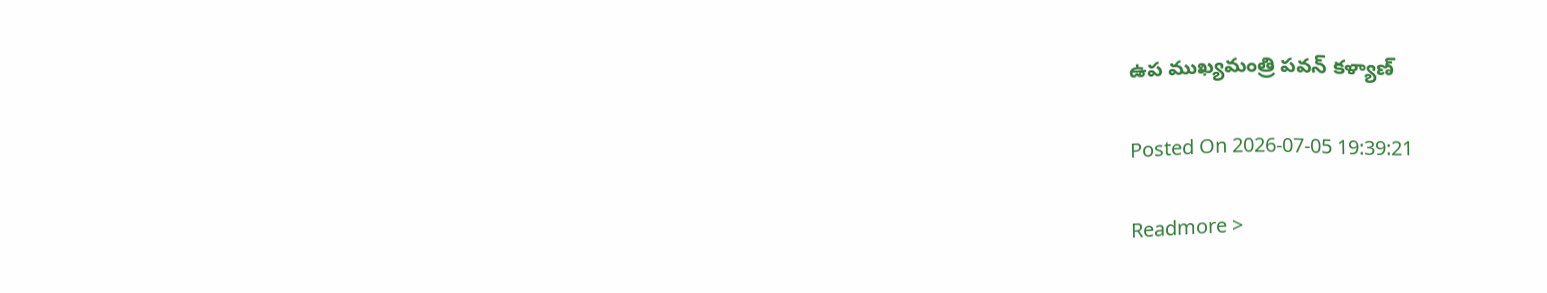ఉప ముఖ్యమంత్రి పవన్ కళ్యాణ్

Posted On 2026-07-05 19:39:21

Readmore >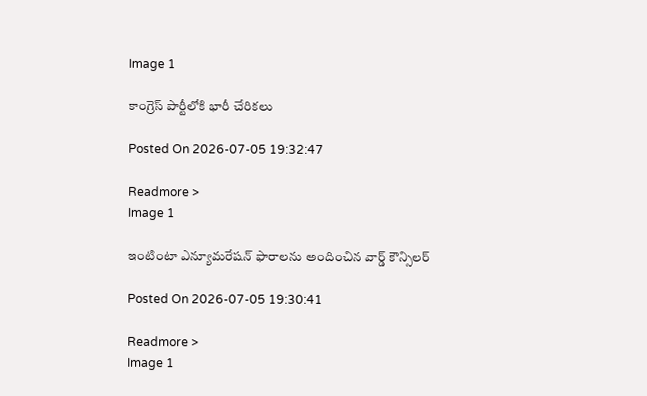Image 1

కాంగ్రెస్ పార్టీలోకి భారీ చేరికలు

Posted On 2026-07-05 19:32:47

Readmore >
Image 1

ఇంటింటా ఎన్యూమరేషన్ ఫారాలను అందించిన వార్డ్ కౌన్సిలర్

Posted On 2026-07-05 19:30:41

Readmore >
Image 1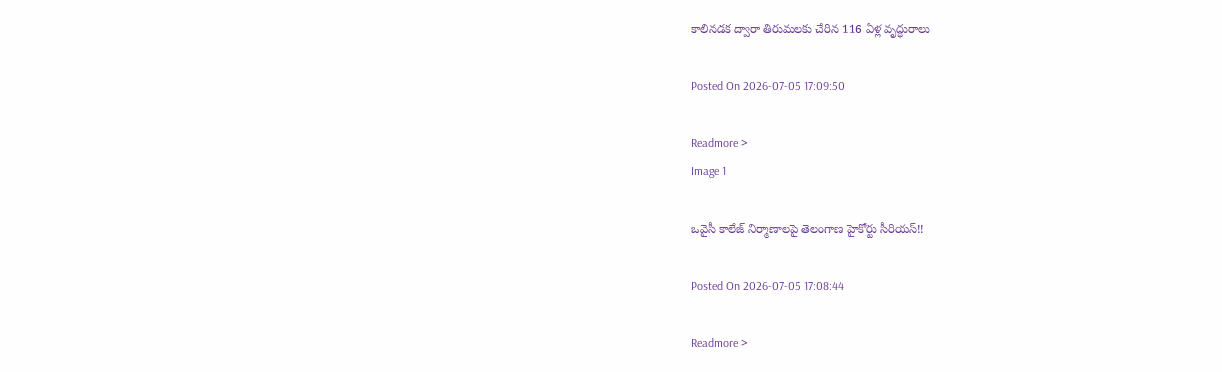కాలినడక ద్వారా తిరుమలకు చేరిన 116 ఏళ్ల వృద్ధురాలు

Posted On 2026-07-05 17:09:50

Readmore >
Image 1

ఒవైసీ కాలేజ్ నిర్మాణాలపై తెలంగాణ హైకోర్టు సీరియస్!!

Posted On 2026-07-05 17:08:44

Readmore >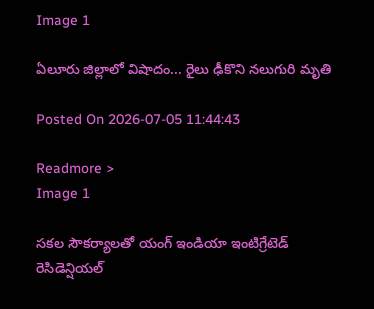Image 1

ఏలూరు జిల్లాలో విషాదం... రైలు ఢీకొని నలుగురి మృతి

Posted On 2026-07-05 11:44:43

Readmore >
Image 1

సకల సౌకర్యాలతో యంగ్ ఇండియా ఇంటిగ్రేటెడ్ రెసిడెన్షియల్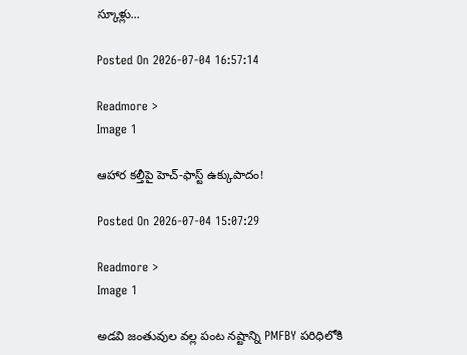స్కూళ్లు...

Posted On 2026-07-04 16:57:14

Readmore >
Image 1

ఆహార కల్తీపై హెచ్‌-ఫాస్ట్‌ ఉక్కుపాదం!

Posted On 2026-07-04 15:07:29

Readmore >
Image 1

అడవి జంతువుల వల్ల పంట నష్టాన్ని PMFBY పరిధిలోకి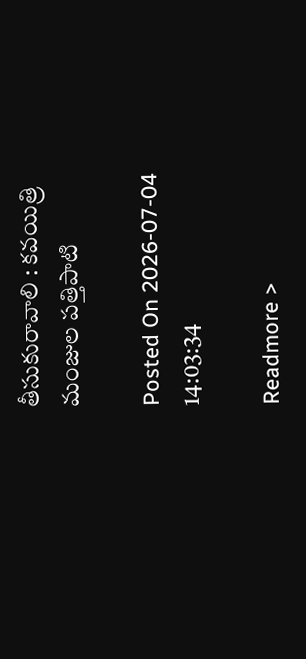తీసుకురావాలి : కవయిత్రి మంజుల పత్తిపాటి

Posted On 2026-07-04 14:03:34

Readmore >